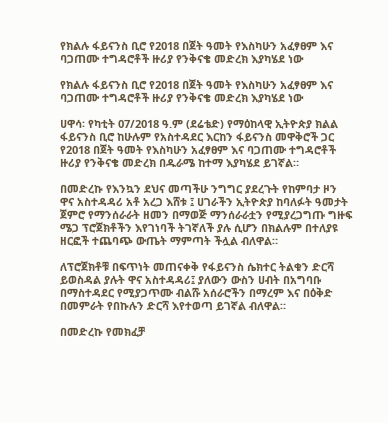የክልሉ ፋይናንስ ቢሮ የ2018 በጀት ዓመት የእስካሁን አፈፃፀም እና ባጋጠሙ ተግዳሮቶች ዙሪያ የንቅናቄ መድረክ እያካሄደ ነው

የክልሉ ፋይናንስ ቢሮ የ2018 በጀት ዓመት የእስካሁን አፈፃፀም እና ባጋጠሙ ተግዳሮቶች ዙሪያ የንቅናቄ መድረክ እያካሄደ ነው

ሀዋሳ፡ የካቲት 07/2018 ዓ.ም (ደሬቴድ) የማዕከላዊ ኢትዮጵያ ክልል ፋይናንስ ቢሮ ከሁሉም የአስተዳደር እርከን ፋይናንስ መዋቅሮች ጋር የ2018 በጀት ዓመት የእስካሁን አፈፃፀም እና ባጋጠሙ ተግዳሮቶች ዙሪያ የንቅናቄ መድረክ በዱራሜ ከተማ እያካሄደ ይገኛል።

በመድረኩ የእንኳን ደህና መጣችሁ ንግግር ያደረጉት የከምባታ ዞን ዋና አስተዳዳሪ አቶ አረጋ እሸቱ ፤ ሀገራችን ኢትዮጵያ ከባለፉት ዓመታት ጀምሮ የማንሰራራት ዘመን በማወጅ ማንሰራራቷን የሚያረጋግጡ ግዙፍ ሜጋ ፕሮጀክቶችን እየገነባች ትገኛለች ያሉ ሲሆን በክልሉም በተለያዩ ዘርፎች ተጨባጭ ውጤት ማምጣት ችሏል ብለዋል።

ለፕሮጀክቶቹ በፍጥነት መጠናቀቅ የፋይናንስ ሴክተር ትልቁን ድርሻ ይወስዳል ያሉት ዋና አስተዳዳሪ፤ ያለውን ውስን ሀብት በአግባቡ በማስተዳደር የሚያጋጥሙ ብልሹ አሰራሮችን በማረም እና በዕቅድ በመምራት የበኩሉን ድርሻ እየተወጣ ይገኛል ብለዋል።

በመድረኩ የመክፈቻ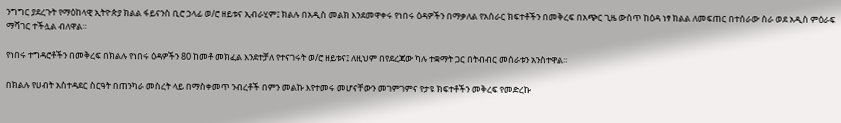ንግግር ያደረጉት የማዕከላዊ ኢትዮጵያ ክልል ፋይናንስ ቢሮ ኃላፊ ወ/ሮ ዘይቱና ኢብራሂም፤ ክልሉ በአዲስ መልክ እንደመዋቀሩ የነበሩ ዕዳዎችን በማቃለል የአሰራር ክፍተቶችን በመቅረፍ በአጭር ጊዜ ውስጥ ከዕዳ ነፃ ክልል ለመፍጠር በተሰራው ስራ ወደ አዲስ ምዕራፍ ማሻገር ተችሏል ብለዋል።

የነበሩ ተግዳሮቶችን በመቅረፍ በክልሉ የነበሩ ዕዳዎችን 80 ከመቶ መክፈል እንደተቻለ የተናገሩት ወ/ሮ ዘይቱና፤ ለዚህም በየደረጃው ካሉ ተቋማት ጋር በትብብር መሰራቱን አንስተዋል።

በክልሉ የሀብት አስተዳደር ስርዓት በጠንካራ መስረት ላይ በማስቀመጥ ንብረቶች በምን መልኩ እየተመሩ መሆናቸውን መገምገምና የታዩ ክፍተቶችን መቅረፍ የመድረኩ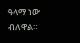ዓላማ ነው ብለዋል።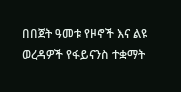በበጀት ዓመቱ የዞኖች እና ልዩ ወረዳዎች የፋይናንስ ተቋማት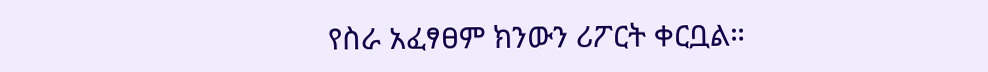የስራ አፈፃፀም ክንውን ሪፖርት ቀርቧል።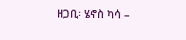ዘጋቢ፡ ሄኖስ ካሳ –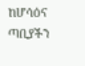ከሆሳዕና ጣቢያችን